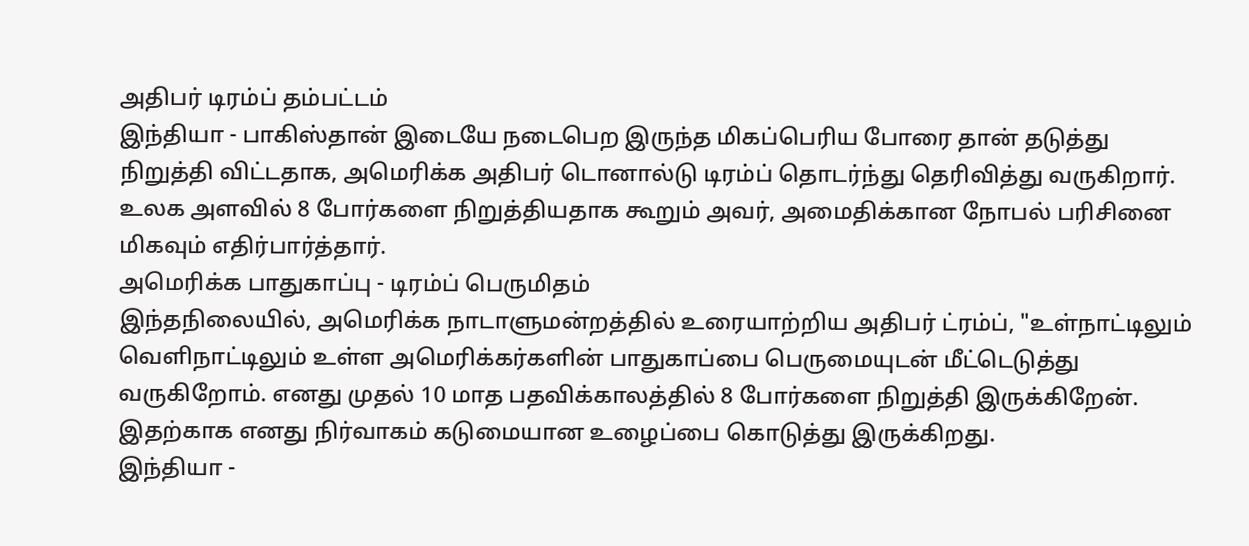அதிபர் டிரம்ப் தம்பட்டம்
இந்தியா - பாகிஸ்தான் இடையே நடைபெற இருந்த மிகப்பெரிய போரை தான் தடுத்து நிறுத்தி விட்டதாக, அமெரிக்க அதிபர் டொனால்டு டிரம்ப் தொடர்ந்து தெரிவித்து வருகிறார். உலக அளவில் 8 போர்களை நிறுத்தியதாக கூறும் அவர், அமைதிக்கான நோபல் பரிசினை மிகவும் எதிர்பார்த்தார்.
அமெரிக்க பாதுகாப்பு - டிரம்ப் பெருமிதம்
இந்தநிலையில், அமெரிக்க நாடாளுமன்றத்தில் உரையாற்றிய அதிபர் ட்ரம்ப், "உள்நாட்டிலும் வெளிநாட்டிலும் உள்ள அமெரிக்கர்களின் பாதுகாப்பை பெருமையுடன் மீட்டெடுத்து வருகிறோம். எனது முதல் 10 மாத பதவிக்காலத்தில் 8 போர்களை நிறுத்தி இருக்கிறேன். இதற்காக எனது நிர்வாகம் கடுமையான உழைப்பை கொடுத்து இருக்கிறது.
இந்தியா -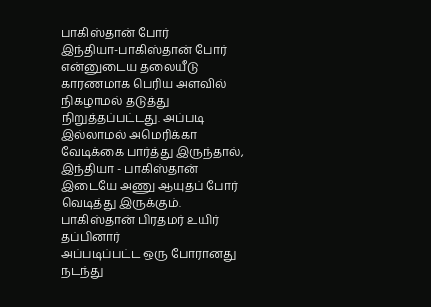பாகிஸ்தான் போர்
இந்தியா-பாகிஸ்தான் போர் என்னுடைய தலையீடு காரணமாக பெரிய அளவில் நிகழாமல் தடுத்து நிறுத்தப்பட்டது. அப்படி இல்லாமல் அமெரிக்கா வேடிக்கை பார்த்து இருந்தால், இந்தியா - பாகிஸ்தான் இடையே அணு ஆயுதப் போர் வெடித்து இருக்கும்.
பாகிஸ்தான் பிரதமர் உயிர் தப்பினார்
அப்படிப்பட்ட ஒரு போரானது நடந்து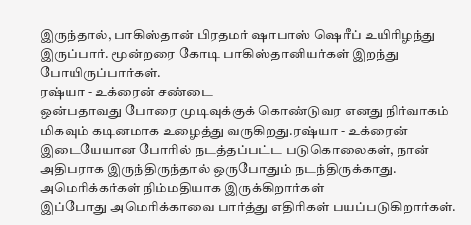இருந்தால், பாகிஸ்தான் பிரதமர் ஷாபாஸ் ஷெரீப் உயிரிழந்து இருப்பார். மூன்றரை கோடி பாகிஸ்தானியர்கள் இறந்து போயிருப்பார்கள்.
ரஷ்யா - உக்ரைன் சண்டை
ஒன்பதாவது போரை முடிவுக்குக் கொண்டுவர எனது நிர்வாகம் மிகவும் கடினமாக உழைத்து வருகிறது.ரஷ்யா - உக்ரைன் இடையேயான போரில் நடத்தப்பட்ட படுகொலைகள், நான் அதிபராக இருந்திருந்தால் ஒருபோதும் நடந்திருக்காது.
அமெரிக்கர்கள் நிம்மதியாக இருக்கிறார்கள்
இப்போது அமெரிக்காவை பார்த்து எதிரிகள் பயப்படுகிறார்கள்.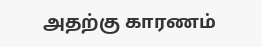அதற்கு காரணம்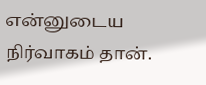என்னுடைய நிர்வாகம் தான்.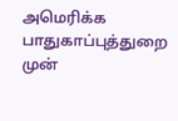அமெரிக்க பாதுகாப்புத்துறை முன்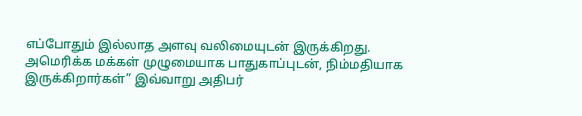எப்போதும் இல்லாத அளவு வலிமையுடன் இருக்கிறது.
அமெரிக்க மக்கள் முழுமையாக பாதுகாப்புடன், நிம்மதியாக இருக்கிறார்கள்” இவ்வாறு அதிபர்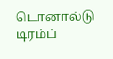டொனால்டு டிரம்ப்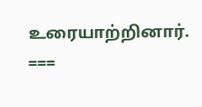உரையாற்றினார்.
===